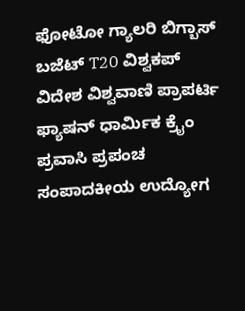ಫೋಟೋ ಗ್ಯಾಲರಿ ಬಿಗ್ಬಾಸ್ ಬಜೆಟ್ T20 ವಿಶ್ವಕಪ್ ವಿದೇಶ ವಿಶ್ವವಾಣಿ ಪ್ರಾಪರ್ಟಿ ಫ್ಯಾಷನ್ ಧಾರ್ಮಿಕ ಕ್ರೈಂ ಪ್ರವಾಸಿ ಪ್ರಪಂಚ ಸಂಪಾದಕೀಯ ಉದ್ಯೋಗ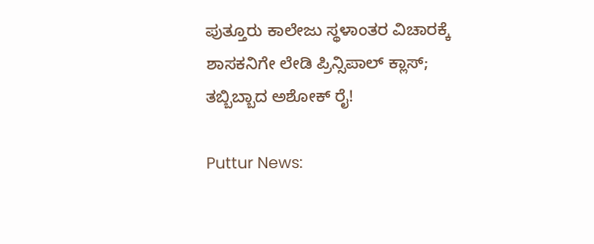ಪುತ್ತೂರು ಕಾಲೇಜು ಸ್ಥಳಾಂತರ ವಿಚಾರಕ್ಕೆ ಶಾಸಕನಿಗೇ ಲೇಡಿ ಪ್ರಿನ್ಸಿಪಾಲ್‌ ಕ್ಲಾಸ್‌; ತಬ್ಬಿಬ್ಬಾದ ಅಶೋಕ್ ರೈ!

Puttur News: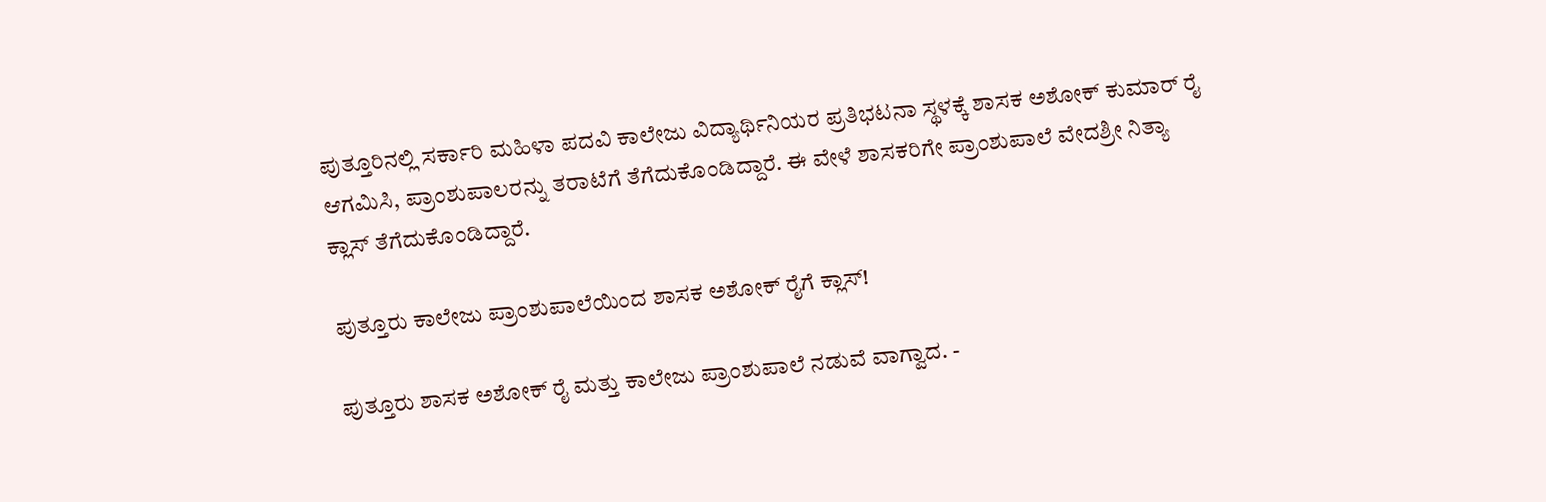ಪುತ್ತೂರಿನಲ್ಲಿ ಸರ್ಕಾರಿ ಮಹಿಳಾ ಪದವಿ ಕಾಲೇಜು ವಿದ್ಯಾರ್ಥಿನಿಯರ ಪ್ರತಿಭಟನಾ ಸ್ಥಳಕ್ಕೆ ಶಾಸಕ ಅಶೋಕ್ ಕುಮಾರ್ ರೈ ಆಗಮಿಸಿ, ಪ್ರಾಂಶುಪಾಲರನ್ನು ತರಾಟೆಗೆ ತೆಗೆದುಕೊಂಡಿದ್ದಾರೆ. ಈ ವೇಳೆ ಶಾಸಕರಿಗೇ ಪ್ರಾಂಶುಪಾಲೆ ವೇದಶ್ರೀ ನಿತ್ಯಾ ಕ್ಲಾಸ್‌ ತೆಗೆದುಕೊಂಡಿದ್ದಾರೆ.

ಪುತ್ತೂರು ಕಾಲೇಜು ಪ್ರಾಂಶುಪಾಲೆಯಿಂದ ಶಾಸಕ ಅಶೋಕ್ ರೈಗೆ ಕ್ಲಾಸ್!

ಪುತ್ತೂರು ಶಾಸಕ ಅಶೋಕ್‌ ರೈ ಮತ್ತು ಕಾಲೇಜು ಪ್ರಾಂಶುಪಾಲೆ ನಡುವೆ ವಾಗ್ವಾದ. -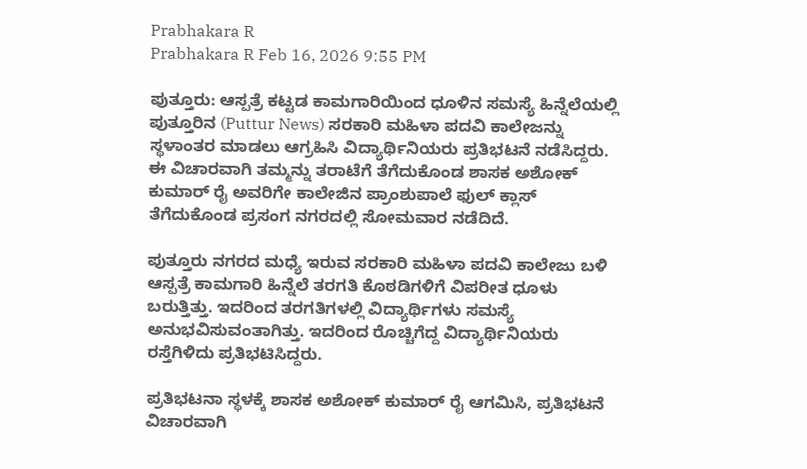Prabhakara R
Prabhakara R Feb 16, 2026 9:55 PM

ಪುತ್ತೂರು: ಆಸ್ಪತ್ರೆ ಕಟ್ಟಡ ಕಾಮಗಾರಿಯಿಂದ ಧೂಳಿನ ಸಮಸ್ಯೆ ಹಿನ್ನೆಲೆಯಲ್ಲಿ ಪುತ್ತೂರಿನ (Puttur News) ಸರಕಾರಿ ಮಹಿಳಾ ಪದವಿ ಕಾಲೇಜನ್ನು ಸ್ಥಳಾಂತರ ಮಾಡಲು ಆಗ್ರಹಿಸಿ ವಿದ್ಯಾರ್ಥಿನಿಯರು ಪ್ರತಿಭಟನೆ ನಡೆಸಿದ್ದರು. ಈ ವಿಚಾರವಾಗಿ ತಮ್ಮನ್ನು ತರಾಟೆಗೆ ತೆಗೆದುಕೊಂಡ ಶಾಸಕ ಅಶೋಕ್ ಕುಮಾರ್‌ ರೈ ಅವರಿಗೇ ಕಾಲೇಜಿನ ಪ್ರಾಂಶುಪಾಲೆ ಫುಲ್ ಕ್ಲಾಸ್ ತೆಗೆದುಕೊಂಡ ಪ್ರಸಂಗ ನಗರದಲ್ಲಿ ಸೋಮವಾರ ನಡೆದಿದೆ.

ಪುತ್ತೂರು ನಗರದ ಮಧ್ಯೆ ಇರುವ ಸರಕಾರಿ ಮಹಿಳಾ ಪದವಿ ಕಾಲೇಜು ಬಳಿ ಆಸ್ಪತ್ರೆ ಕಾಮಗಾರಿ ಹಿನ್ನೆಲೆ ತರಗತಿ ಕೊಠಡಿಗಳಿಗೆ ವಿಪರೀತ ಧೂಳು ಬರುತ್ತಿತ್ತು. ಇದರಿಂದ ತರಗತಿಗಳಲ್ಲಿ ವಿದ್ಯಾರ್ಥಿಗಳು ಸಮಸ್ಯೆ ಅನುಭವಿಸುವಂತಾಗಿತ್ತು. ಇದರಿಂದ ರೊಚ್ಚಿಗೆದ್ದ ವಿದ್ಯಾರ್ಥಿನಿಯರು ರಸ್ತೆಗಿಳಿದು ಪ್ರತಿಭಟಿಸಿದ್ದರು.

ಪ್ರತಿಭಟನಾ ಸ್ಥಳಕ್ಕೆ ಶಾಸಕ ಅಶೋಕ್ ಕುಮಾರ್ ರೈ ಆಗಮಿಸಿ, ಪ್ರತಿಭಟನೆ ವಿಚಾರವಾಗಿ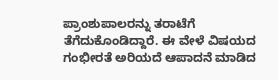ಪ್ರಾಂಶುಪಾಲರನ್ನು ತರಾಟೆಗೆ ತೆಗೆದುಕೊಂಡಿದ್ದಾರೆ. ಈ ವೇಳೆ ವಿಷಯದ ಗಂಭೀರತೆ ಅರಿಯದೆ ಆಪಾದನೆ ಮಾಡಿದ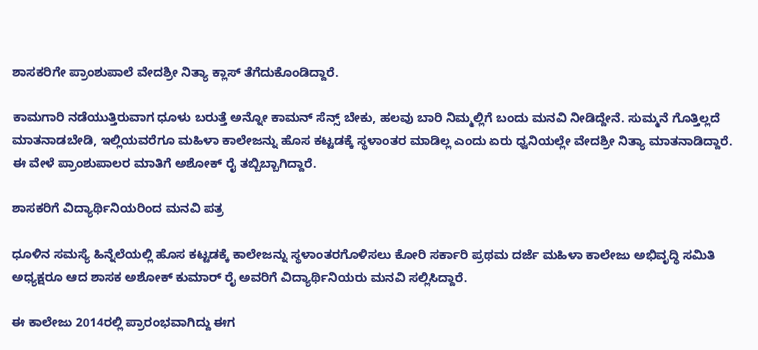ಶಾಸಕರಿಗೇ ಪ್ರಾಂಶುಪಾಲೆ ವೇದಶ್ರೀ ನಿತ್ಯಾ ಕ್ಲಾಸ್‌ ತೆಗೆದುಕೊಂಡಿದ್ದಾರೆ.

ಕಾಮಗಾರಿ ನಡೆಯುತ್ತಿರುವಾಗ ಧೂಳು ಬರುತ್ತೆ ಅನ್ನೋ ಕಾಮನ್ ಸೆನ್ಸ್ ಬೇಕು, ಹಲವು ಬಾರಿ ನಿಮ್ಮಲ್ಲಿಗೆ ಬಂದು ಮನವಿ ನೀಡಿದ್ದೇನೆ. ಸುಮ್ಮನೆ ಗೊತ್ತಿಲ್ಲದೆ ಮಾತನಾಡಬೇಡಿ, ಇಲ್ಲಿಯವರೆಗೂ ಮಹಿಳಾ ಕಾಲೇಜನ್ನು ಹೊಸ ಕಟ್ಟಡಕ್ಕೆ ಸ್ಥಳಾಂತರ ಮಾಡಿಲ್ಲ ಎಂದು ಏರು ಧ್ವನಿಯಲ್ಲೇ ವೇದಶ್ರೀ ನಿತ್ಯಾ ಮಾತನಾಡಿದ್ದಾರೆ. ಈ ವೇಳೆ ಪ್ರಾಂಶುಪಾಲರ ಮಾತಿಗೆ ಅಶೋಕ್ ರೈ ತಬ್ಬಿಬ್ಬಾಗಿದ್ದಾರೆ.

ಶಾಸಕರಿಗೆ ವಿದ್ಯಾರ್ಥಿನಿಯರಿಂದ ಮನವಿ ಪತ್ರ

ಧೂಳಿನ ಸಮಸ್ಯೆ ಹಿನ್ನೆಲೆಯಲ್ಲಿ ಹೊಸ ಕಟ್ಟಡಕ್ಕೆ ಕಾಲೇಜನ್ನು ಸ್ಥಳಾಂತರಗೊಳಿಸಲು ಕೋರಿ ಸರ್ಕಾರಿ ಪ್ರಥಮ ದರ್ಜೆ ಮಹಿಳಾ ಕಾಲೇಜು ಅಭಿವೃದ್ಧಿ ಸಮಿತಿ ಅಧ್ಯಕ್ಷರೂ ಆದ ಶಾಸಕ ಅಶೋಕ್ ಕುಮಾರ್ ರೈ ಅವರಿಗೆ ವಿದ್ಯಾರ್ಥಿನಿಯರು ಮನವಿ ಸಲ್ಲಿಸಿದ್ದಾರೆ.

ಈ ಕಾಲೇಜು 2014ರಲ್ಲಿ ಪ್ರಾರಂಭವಾಗಿದ್ದು ಈಗ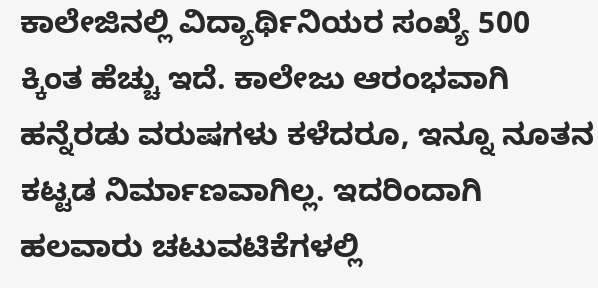ಕಾಲೇಜಿನಲ್ಲಿ ವಿದ್ಯಾರ್ಥಿನಿಯರ ಸಂಖ್ಯೆ 500 ಕ್ಕಿಂತ ಹೆಚ್ಚು ಇದೆ. ಕಾಲೇಜು ಆರಂಭವಾಗಿ ಹನ್ನೆರಡು ವರುಷಗಳು ಕಳೆದರೂ, ಇನ್ನೂ ನೂತನ ಕಟ್ಟಡ ನಿರ್ಮಾಣವಾಗಿಲ್ಲ. ಇದರಿಂದಾಗಿ ಹಲವಾರು ಚಟುವಟಿಕೆಗಳಲ್ಲಿ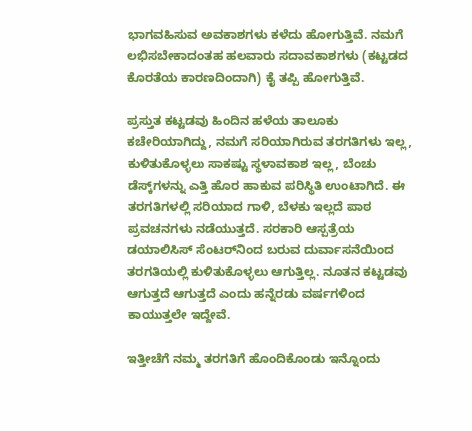ಭಾಗವಹಿಸುವ ಅವಕಾಶಗಳು ಕಳೆದು ಹೋಗುತ್ತಿವೆ. ನಮಗೆ ಲಭಿಸಬೇಕಾದಂತಹ ಹಲವಾರು ಸದಾವಕಾಶಗಳು (ಕಟ್ಟಡದ ಕೊರತೆಯ ಕಾರಣದಿಂದಾಗಿ) ಕೈ ತಪ್ಪಿ ಹೋಗುತ್ತಿವೆ.

ಪ್ರಸ್ತುತ ಕಟ್ಟಡವು ಹಿಂದಿನ ಹಳೆಯ ತಾಲೂಕು ಕಚೇರಿಯಾಗಿದ್ದು, ನಮಗೆ ಸರಿಯಾಗಿರುವ ತರಗತಿಗಳು ಇಲ್ಲ, ಕುಳಿತುಕೊಳ್ಳಲು ಸಾಕಷ್ಟು ಸ್ಥಳಾವಕಾಶ ಇಲ್ಲ, ಬೆಂಚು ಡೆಸ್ಕ್‌ಗಳನ್ನು ಎತ್ತಿ ಹೊರ ಹಾಕುವ ಪರಿಸ್ಥಿತಿ ಉಂಟಾಗಿದೆ. ಈ ತರಗತಿಗಳಲ್ಲಿ ಸರಿಯಾದ ಗಾಳಿ, ಬೆಳಕು ಇಲ್ಲದೆ ಪಾಠ ಪ್ರವಚನಗಳು ನಡೆಯುತ್ತದೆ. ಸರಕಾರಿ ಆಸ್ಪತ್ರೆಯ ಡಯಾಲಿಸಿಸ್ ಸೆಂಟರ್‌ನಿಂದ ಬರುವ ದುರ್ವಾಸನೆಯಿಂದ ತರಗತಿಯಲ್ಲಿ ಕುಳಿತುಕೊಳ್ಳಲು ಆಗುತ್ತಿಲ್ಲ. ನೂತನ ಕಟ್ಟಡವು ಆಗುತ್ತದೆ ಆಗುತ್ತದೆ ಎಂದು ಹನ್ನೆರಡು ವರ್ಷಗಳಿಂದ ಕಾಯುತ್ತಲೇ ಇದ್ದೇವೆ.

ಇತ್ತೀಚೆಗೆ ನಮ್ಮ ತರಗತಿಗೆ ಹೊಂದಿಕೊಂಡು ಇನ್ನೊಂದು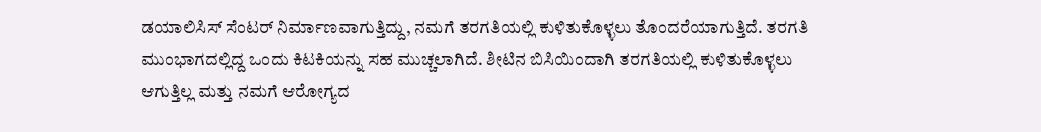ಡಯಾಲಿಸಿಸ್ ಸೆಂಟರ್ ನಿರ್ಮಾಣವಾಗುತ್ತಿದ್ದು, ನಮಗೆ ತರಗತಿಯಲ್ಲಿ ಕುಳಿತುಕೊಳ್ಳಲು ತೊಂದರೆಯಾಗುತ್ತಿದೆ. ತರಗತಿ ಮುಂಭಾಗದಲ್ಲಿದ್ದ ಒಂದು ಕಿಟಕಿಯನ್ನು ಸಹ ಮುಚ್ಚಲಾಗಿದೆ. ಶೀಟಿನ ಬಿಸಿಯಿಂದಾಗಿ ತರಗತಿಯಲ್ಲಿ ಕುಳಿತುಕೊಳ್ಳಲು ಆಗುತ್ತಿಲ್ಲ ಮತ್ತು ನಮಗೆ ಆರೋಗ್ಯದ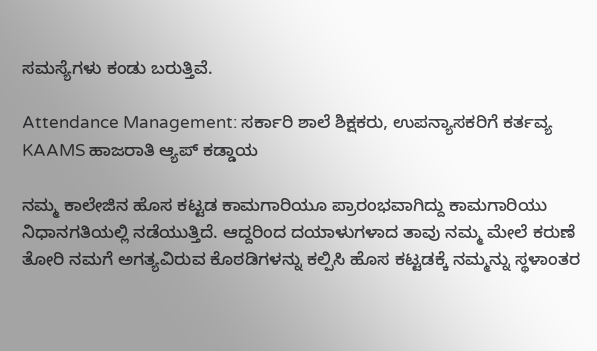ಸಮಸ್ಯೆಗಳು ಕಂಡು ಬರುತ್ತಿವೆ.

Attendance Management: ಸರ್ಕಾರಿ ಶಾಲೆ ಶಿಕ್ಷಕರು, ಉಪನ್ಯಾಸಕರಿಗೆ ಕರ್ತವ್ಯ KAAMS ಹಾಜರಾತಿ ಆ್ಯಪ್ ಕಡ್ಡಾಯ

ನಮ್ಮ ಕಾಲೇಜಿನ ಹೊಸ ಕಟ್ಟಡ ಕಾಮಗಾರಿಯೂ ಪ್ರಾರಂಭವಾಗಿದ್ದು ಕಾಮಗಾರಿಯು ನಿಧಾನಗತಿಯಲ್ಲಿ ನಡೆಯುತ್ತಿದೆ. ಆದ್ದರಿಂದ ದಯಾಳುಗಳಾದ ತಾವು ನಮ್ಮ ಮೇಲೆ ಕರುಣೆ ತೋರಿ ನಮಗೆ ಅಗತ್ಯವಿರುವ ಕೊಠಡಿಗಳನ್ನು ಕಲ್ಪಿಸಿ ಹೊಸ ಕಟ್ಟಡಕ್ಕೆ ನಮ್ಮನ್ನು ಸ್ಥಳಾಂತರ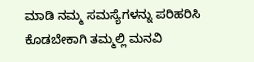ಮಾಡಿ ನಮ್ಮ ಸಮಸ್ಯೆಗಳನ್ನು ಪರಿಹರಿಸಿ ಕೊಡಬೇಕಾಗಿ ತಮ್ಮಲ್ಲಿ ಮನವಿ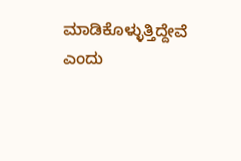ಮಾಡಿಕೊಳ್ಳುತ್ತಿದ್ದೇವೆ ಎಂದು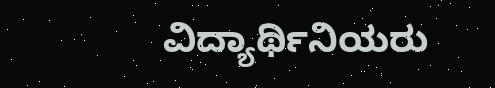ವಿದ್ಯಾರ್ಥಿನಿಯರು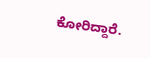ಕೋರಿದ್ದಾರೆ.